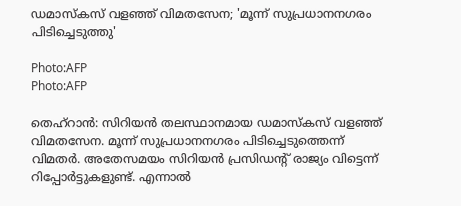ഡമാസ്കസ് വളഞ്ഞ് വിമതസേന; 'മൂന്ന് സുപ്രധാനനഗരം പിടിച്ചെടുത്തു'

Photo:AFP
Photo:AFP

തെഹ്‌റാൻ: സിറിയൻ തലസ്ഥാനമായ ഡമാസ്കസ് വളഞ്ഞ് വിമതസേന. മൂന്ന് സുപ്രധാനനഗരം പിടിച്ചെടുത്തെന്ന് വിമതർ. അതേസമയം സിറിയൻ പ്രസിഡന്റ് രാജ്യം വിട്ടെന്ന് റിപ്പോർട്ടുകളുണ്ട്. എന്നാൽ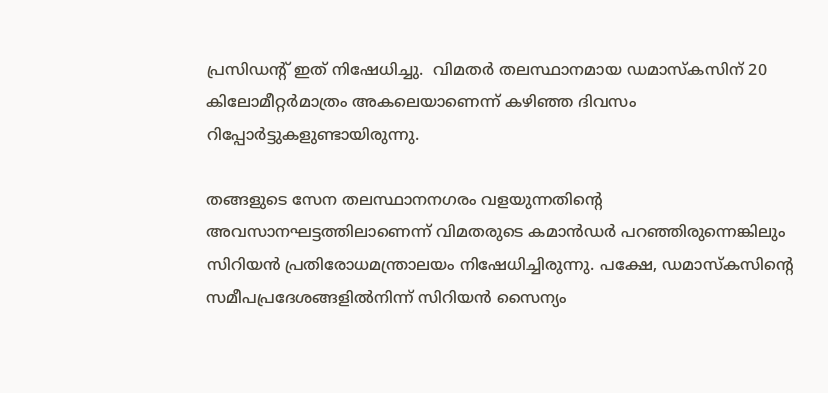പ്രസിഡന്റ് ഇത് നിഷേധിച്ചു.  വിമതർ തലസ്ഥാനമായ ഡമാസ്കസിന് 20 കിലോമീറ്റർമാത്രം അകലെയാണെന്ന് കഴിഞ്ഞ ദിവസം റിപ്പോർട്ടുകളുണ്ടായിരുന്നു.

തങ്ങളുടെ സേന തലസ്ഥാനനഗരം വളയുന്നതിന്റെ അവസാനഘട്ടത്തിലാണെന്ന് വിമതരുടെ കമാൻഡർ പറഞ്ഞിരുന്നെങ്കിലും സിറിയൻ പ്രതിരോധമന്ത്രാലയം നിഷേധിച്ചിരുന്നു. പക്ഷേ, ഡമാസ്കസിന്റെ സമീപപ്രദേശങ്ങളിൽനിന്ന് സിറിയൻ സൈന്യം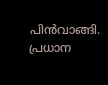പിൻവാങ്ങി. പ്രധാന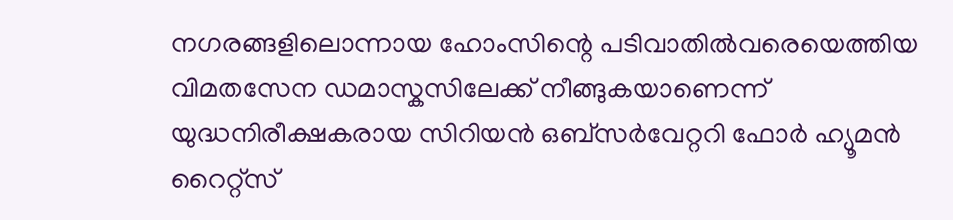നഗരങ്ങളിലൊന്നായ ഹോംസിന്റെ പടിവാതിൽവരെയെത്തിയ വിമതസേന ഡമാസ്കസിലേക്ക് നീങ്ങുകയാണെന്ന്‌ യുദ്ധനിരീക്ഷകരായ സിറിയൻ ഒബ്‌സർവേറ്ററി ഫോർ ഹ്യൂമൻ റൈറ്റ്‌സ്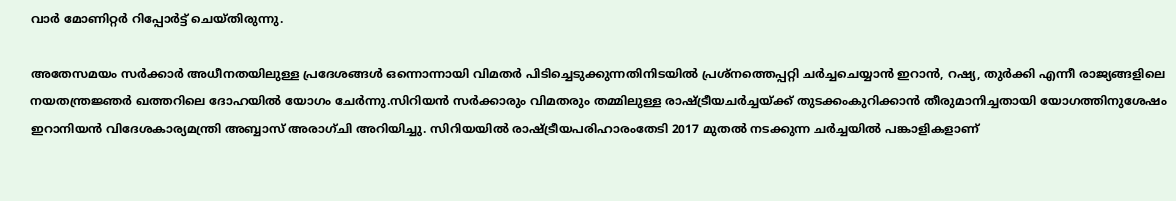വാർ മോണിറ്റർ റിപ്പോർട്ട് ചെയ്തിരുന്നു.

അതേസമയം സർക്കാർ അധീനതയിലുള്ള പ്രദേശങ്ങൾ ഒന്നൊന്നായി വിമതർ പിടിച്ചെടുക്കുന്നതിനിടയിൽ പ്രശ്നത്തെപ്പറ്റി ചർച്ചചെയ്യാൻ ഇറാൻ, റഷ്യ, തുർക്കി എന്നീ രാജ്യങ്ങളിലെ നയതന്ത്രജ്ഞർ ഖത്തറിലെ ദോഹയിൽ യോഗം ചേർന്നു.സിറിയൻ സർക്കാരും വിമതരും തമ്മിലുള്ള രാഷ്ട്രീയചർച്ചയ്ക്ക് തുടക്കംകുറിക്കാൻ തീരുമാനിച്ചതായി യോഗത്തിനുശേഷം ഇറാനിയൻ വിദേശകാര്യമന്ത്രി അബ്ബാസ് അരാഗ്ചി അറിയിച്ചു. സിറിയയിൽ രാഷ്ട്രീയപരിഹാരംതേടി 2017 മുതൽ നടക്കുന്ന ചർച്ചയിൽ പങ്കാളികളാണ്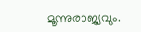മൂന്നുരാജ്യവും.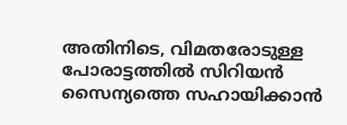അതിനിടെ, വിമതരോടുള്ള പോരാട്ടത്തിൽ സിറിയൻ സൈന്യത്തെ സഹായിക്കാൻ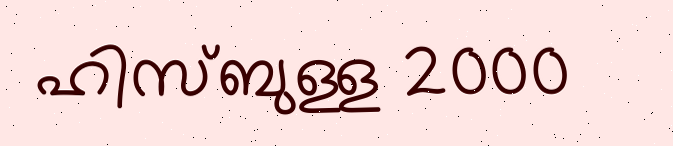ഹിസ്ബുള്ള 2000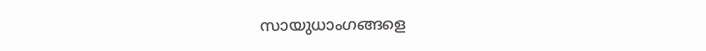സായുധാംഗങ്ങളെ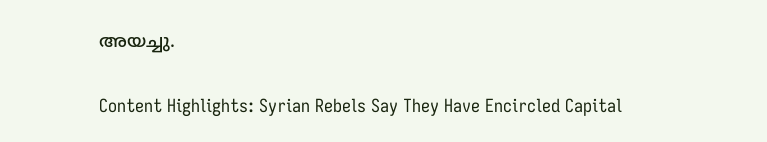അയച്ചു.

Content Highlights: Syrian Rebels Say They Have Encircled Capital